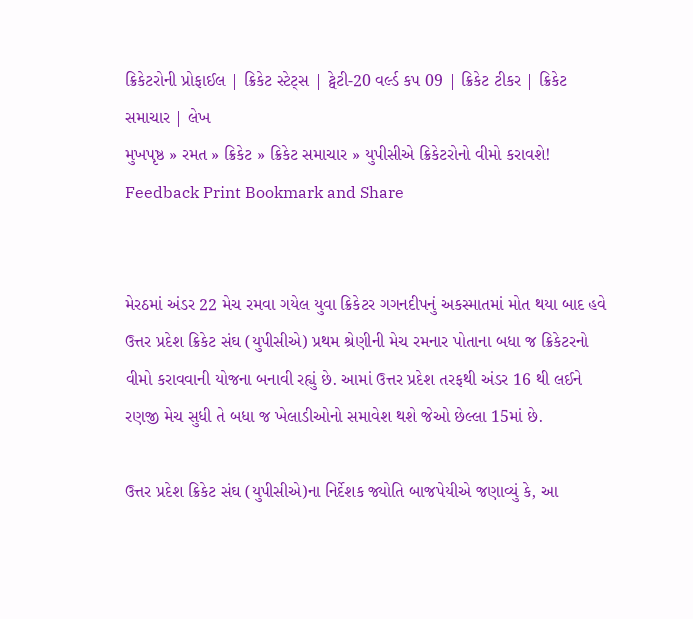ક્રિકેટરોની પ્રોફાઈલ | ક્રિકેટ સ્ટેટ્સ | ટ્વેટી-20 વર્લ્ડ કપ 09 | ક્રિકેટ ટીકર | ક્રિકેટ સમાચાર | લેખ
મુખપૃષ્ઠ » રમત » ક્રિકેટ » ક્રિકેટ સમાચાર » યુપીસીએ ક્રિકેટરોનો વીમો કરાવશે!
Feedback Print Bookmark and Share


મેરઠમાં અંડર 22 મેચ રમવા ગયેલ યુવા ક્રિકેટર ગગનદીપનું અકસ્માતમાં મોત થયા બાદ હવે ઉત્તર પ્રદેશ ક્રિકેટ સંઘ (યુપીસીએ) પ્રથમ શ્રેણીની મેચ રમનાર પોતાના બધા જ ક્રિકેટરનો વીમો કરાવવાની યોજના બનાવી રહ્યું છે. આમાં ઉત્તર પ્રદેશ તરફથી અંડર 16 થી લઈને રણજી મેચ સુધી તે બધા જ ખેલાડીઓનો સમાવેશ થશે જેઓ છેલ્લા 15માં છે.

ઉત્તર પ્રદેશ ક્રિકેટ સંઘ (યુપીસીએ)ના નિર્દેશક જ્યોતિ બાજપેયીએ જણાવ્યું કે, આ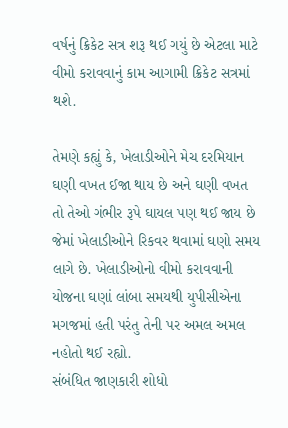વર્ષનું ક્રિકેટ સત્ર શરૂ થઈ ગયું છે એટલા માટે વીમો કરાવવાનું કામ આગામી ક્રિકેટ સત્રમાં થશે.

તેમણે કહ્યું કે, ખેલાડીઓને મેચ દરમિયાન ઘણી વખત ઈજા થાય છે અને ઘણી વખત તો તેઓ ગંભીર રૂપે ઘાયલ પણ થઈ જાય છે જેમાં ખેલાડીઓને રિકવર થવામાં ઘણો સમય લાગે છે. ખેલાડીઓનો વીમો કરાવવાની યોજના ઘણાં લાંબા સમયથી યુપીસીએના મગજમાં હતી પરંતુ તેની પર અમલ અમલ નહોતો થઈ રહ્યો.
સંબંધિત જાણકારી શોધો